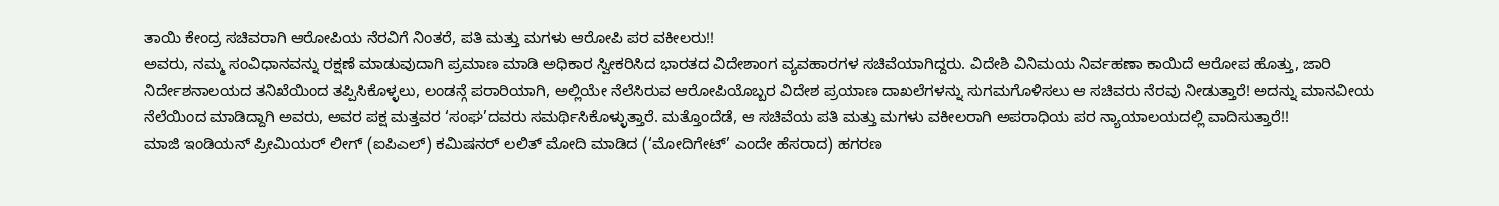ತಾಯಿ ಕೇಂದ್ರ ಸಚಿವರಾಗಿ ಆರೋಪಿಯ ನೆರವಿಗೆ ನಿಂತರೆ, ಪತಿ ಮತ್ತು ಮಗಳು ಆರೋಪಿ ಪರ ವಕೀಲರು!!
ಅವರು, ನಮ್ಮ ಸಂವಿಧಾನವನ್ನು ರಕ್ಷಣೆ ಮಾಡುವುದಾಗಿ ಪ್ರಮಾಣ ಮಾಡಿ ಅಧಿಕಾರ ಸ್ವೀಕರಿಸಿದ ಭಾರತದ ವಿದೇಶಾಂಗ ವ್ಯವಹಾರಗಳ ಸಚಿವೆಯಾಗಿದ್ದರು. ವಿದೇಶಿ ವಿನಿಮಯ ನಿರ್ವಹಣಾ ಕಾಯಿದೆ ಆರೋಪ ಹೊತ್ತು, ಜಾರಿ ನಿರ್ದೇಶನಾಲಯದ ತನಿಖೆಯಿಂದ ತಪ್ಪಿಸಿಕೊಳ್ಳಲು, ಲಂಡನ್ಗೆ ಪರಾರಿಯಾಗಿ, ಅಲ್ಲಿಯೇ ನೆಲೆಸಿರುವ ಆರೋಪಿಯೊಬ್ಬರ ವಿದೇಶ ಪ್ರಯಾಣ ದಾಖಲೆಗಳನ್ನು ಸುಗಮಗೊಳಿಸಲು ಆ ಸಚಿವರು ನೆರವು ನೀಡುತ್ತಾರೆ! ಅದನ್ನು ಮಾನವೀಯ ನೆಲೆಯಿಂದ ಮಾಡಿದ್ದಾಗಿ ಅವರು, ಅವರ ಪಕ್ಷ ಮತ್ತವರ ‘ಸಂಘ’ದವರು ಸಮರ್ಥಿಸಿಕೊಳ್ಳುತ್ತಾರೆ. ಮತ್ತೊಂದೆಡೆ, ಆ ಸಚಿವೆಯ ಪತಿ ಮತ್ತು ಮಗಳು ವಕೀಲರಾಗಿ ಅಪರಾಧಿಯ ಪರ ನ್ಯಾಯಾಲಯದಲ್ಲಿ ವಾದಿಸುತ್ತಾರೆ!!
ಮಾಜಿ ಇಂಡಿಯನ್ ಪ್ರೀಮಿಯರ್ ಲೀಗ್ (ಐಪಿಎಲ್) ಕಮಿಷನರ್ ಲಲಿತ್ ಮೋದಿ ಮಾಡಿದ (‘ಮೋದಿಗೇಟ್’ ಎಂದೇ ಹೆಸರಾದ) ಹಗರಣ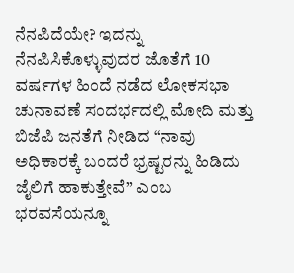ನೆನಪಿದೆಯೇ? ಇದನ್ನು ನೆನಪಿಸಿಕೊಳ್ಳುವುದರ ಜೊತೆಗೆ 10 ವರ್ಷಗಳ ಹಿಂದೆ ನಡೆದ ಲೋಕಸಭಾ ಚುನಾವಣೆ ಸಂದರ್ಭದಲ್ಲಿ ಮೋದಿ ಮತ್ತು ಬಿಜೆಪಿ ಜನತೆಗೆ ನೀಡಿದ “ನಾವು ಅಧಿಕಾರಕ್ಕೆ ಬಂದರೆ ಭ್ರಷ್ಟರನ್ನು ಹಿಡಿದು ಜೈಲಿಗೆ ಹಾಕುತ್ತೇವೆ” ಎಂಬ ಭರವಸೆಯನ್ನೂ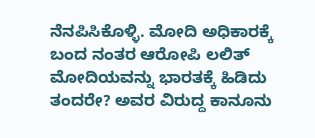ನೆನಪಿಸಿಕೊಳ್ಳಿ. ಮೋದಿ ಅಧಿಕಾರಕ್ಕೆ ಬಂದ ನಂತರ ಆರೋಪಿ ಲಲಿತ್ ಮೋದಿಯವನ್ನು ಭಾರತಕ್ಕೆ ಹಿಡಿದು ತಂದರೇ? ಅವರ ವಿರುದ್ದ ಕಾನೂನು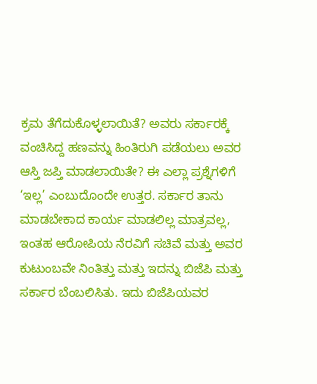ಕ್ರಮ ತೆಗೆದುಕೊಳ್ಳಲಾಯಿತೆ? ಅವರು ಸರ್ಕಾರಕ್ಕೆ ವಂಚಿಸಿದ್ದ ಹಣವನ್ನು ಹಿಂತಿರುಗಿ ಪಡೆಯಲು ಅವರ ಆಸ್ತಿ ಜಪ್ತಿ ಮಾಡಲಾಯಿತೇ? ಈ ಎಲ್ಲಾ ಪ್ರಶ್ನೆಗಳಿಗೆ ‘ಇಲ್ಲ’ ಎಂಬುದೊಂದೇ ಉತ್ತರ. ಸರ್ಕಾರ ತಾನು ಮಾಡಬೇಕಾದ ಕಾರ್ಯ ಮಾಡಲಿಲ್ಲ ಮಾತ್ರವಲ್ಲ, ಇಂತಹ ಆರೋಪಿಯ ನೆರವಿಗೆ ಸಚಿವೆ ಮತ್ತು ಅವರ ಕುಟುಂಬವೇ ನಿಂತಿತ್ತು ಮತ್ತು ಇದನ್ನು ಬಿಜೆಪಿ ಮತ್ತು ಸರ್ಕಾರ ಬೆಂಬಲಿಸಿತು. ಇದು ಬಿಜೆಪಿಯವರ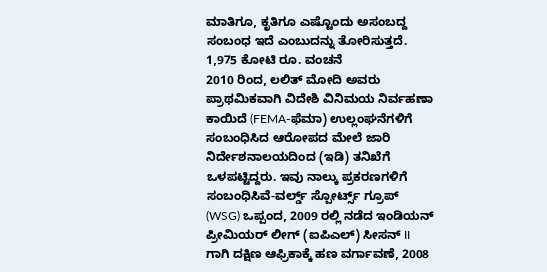ಮಾತಿಗೂ, ಕೃತಿಗೂ ಎಷ್ಟೊಂದು ಅಸಂಬದ್ದ ಸಂಬಂಧ ಇದೆ ಎಂಬುದನ್ನು ತೋರಿಸುತ್ತದೆ.
1,975 ಕೋಟಿ ರೂ. ವಂಚನೆ
2010 ರಿಂದ, ಲಲಿತ್ ಮೋದಿ ಅವರು ಪ್ರಾಥಮಿಕವಾಗಿ ವಿದೇಶಿ ವಿನಿಮಯ ನಿರ್ವಹಣಾ ಕಾಯಿದೆ (FEMA-ಫೆಮಾ) ಉಲ್ಲಂಘನೆಗಳಿಗೆ ಸಂಬಂಧಿಸಿದ ಆರೋಪದ ಮೇಲೆ ಜಾರಿ ನಿರ್ದೇಶನಾಲಯದಿಂದ (ಇಡಿ) ತನಿಖೆಗೆ ಒಳಪಟ್ಟಿದ್ದರು. ಇವು ನಾಲ್ಕು ಪ್ರಕರಣಗಳಿಗೆ ಸಂಬಂಧಿಸಿವೆ-ವರ್ಲ್ಡ್ ಸ್ಪೋರ್ಟ್ಸ್ ಗ್ರೂಪ್ (WSG) ಒಪ್ಪಂದ, 2009 ರಲ್ಲಿ ನಡೆದ ಇಂಡಿಯನ್ ಪ್ರೀಮಿಯರ್ ಲೀಗ್ (ಐಪಿಎಲ್) ಸೀಸನ್ II ಗಾಗಿ ದಕ್ಷಿಣ ಆಫ್ರಿಕಾಕ್ಕೆ ಹಣ ವರ್ಗಾವಣೆ, 2008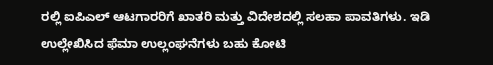ರಲ್ಲಿ ಐಪಿಎಲ್ ಆಟಗಾರರಿಗೆ ಖಾತರಿ ಮತ್ತು ವಿದೇಶದಲ್ಲಿ ಸಲಹಾ ಪಾವತಿಗಳು. ಇಡಿ ಉಲ್ಲೇಖಿಸಿದ ಫೆಮಾ ಉಲ್ಲಂಘನೆಗಳು ಬಹು ಕೋಟಿ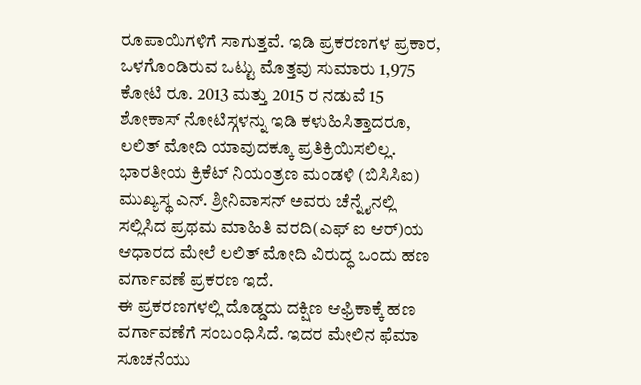ರೂಪಾಯಿಗಳಿಗೆ ಸಾಗುತ್ತವೆ. ಇಡಿ ಪ್ರಕರಣಗಳ ಪ್ರಕಾರ, ಒಳಗೊಂಡಿರುವ ಒಟ್ಟು ಮೊತ್ತವು ಸುಮಾರು 1,975 ಕೋಟಿ ರೂ. 2013 ಮತ್ತು 2015 ರ ನಡುವೆ 15 ಶೋಕಾಸ್ ನೋಟಿಸ್ಗಳನ್ನು ಇಡಿ ಕಳುಹಿಸಿತ್ತಾದರೂ, ಲಲಿತ್ ಮೋದಿ ಯಾವುದಕ್ಕೂ ಪ್ರತಿಕ್ರಿಯಿಸಲಿಲ್ಲ. ಭಾರತೀಯ ಕ್ರಿಕೆಟ್ ನಿಯಂತ್ರಣ ಮಂಡಳಿ (ಬಿಸಿಸಿಐ) ಮುಖ್ಯಸ್ಥ ಎನ್. ಶ್ರೀನಿವಾಸನ್ ಅವರು ಚೆನ್ನೈನಲ್ಲಿ ಸಲ್ಲಿಸಿದ ಪ್ರಥಮ ಮಾಹಿತಿ ವರದಿ(ಎಫ್ ಐ ಆರ್)ಯ ಆಧಾರದ ಮೇಲೆ ಲಲಿತ್ ಮೋದಿ ವಿರುದ್ಧ ಒಂದು ಹಣ ವರ್ಗಾವಣೆ ಪ್ರಕರಣ ಇದೆ.
ಈ ಪ್ರಕರಣಗಳಲ್ಲಿ ದೊಡ್ಡದು ದಕ್ಷಿಣ ಆಫ್ರಿಕಾಕ್ಕೆ ಹಣ ವರ್ಗಾವಣೆಗೆ ಸಂಬಂಧಿಸಿದೆ. ಇದರ ಮೇಲಿನ ಫೆಮಾ ಸೂಚನೆಯು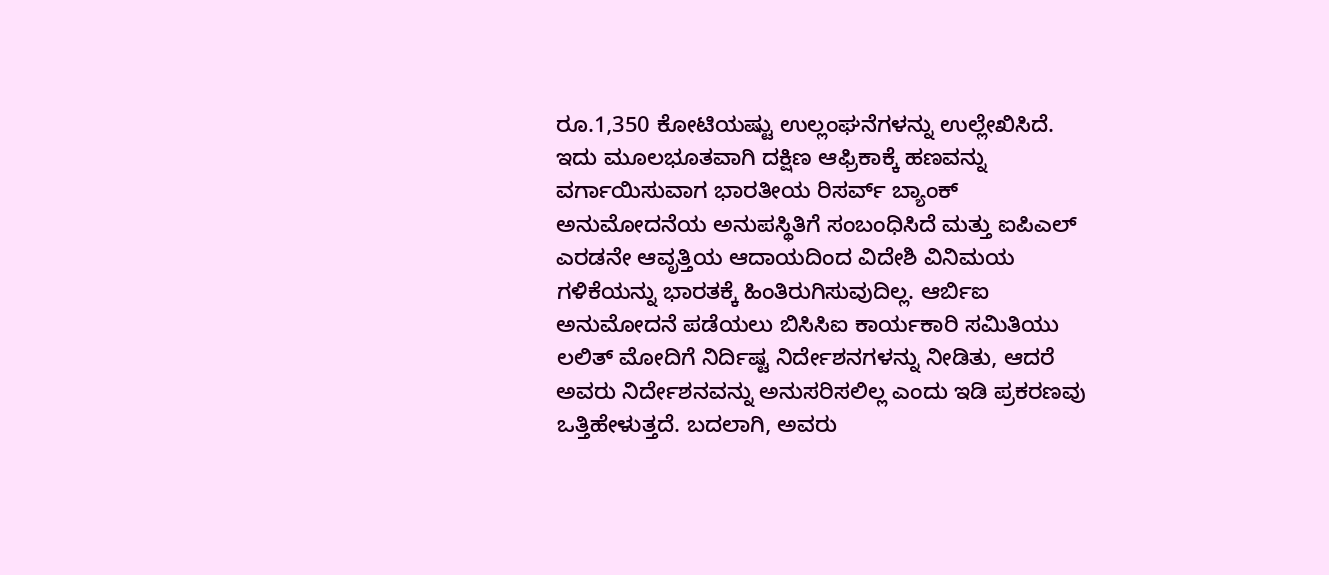ರೂ.1,350 ಕೋಟಿಯಷ್ಟು ಉಲ್ಲಂಘನೆಗಳನ್ನು ಉಲ್ಲೇಖಿಸಿದೆ. ಇದು ಮೂಲಭೂತವಾಗಿ ದಕ್ಷಿಣ ಆಫ್ರಿಕಾಕ್ಕೆ ಹಣವನ್ನು ವರ್ಗಾಯಿಸುವಾಗ ಭಾರತೀಯ ರಿಸರ್ವ್ ಬ್ಯಾಂಕ್ ಅನುಮೋದನೆಯ ಅನುಪಸ್ಥಿತಿಗೆ ಸಂಬಂಧಿಸಿದೆ ಮತ್ತು ಐಪಿಎಲ್ ಎರಡನೇ ಆವೃತ್ತಿಯ ಆದಾಯದಿಂದ ವಿದೇಶಿ ವಿನಿಮಯ ಗಳಿಕೆಯನ್ನು ಭಾರತಕ್ಕೆ ಹಿಂತಿರುಗಿಸುವುದಿಲ್ಲ. ಆರ್ಬಿಐ ಅನುಮೋದನೆ ಪಡೆಯಲು ಬಿಸಿಸಿಐ ಕಾರ್ಯಕಾರಿ ಸಮಿತಿಯು ಲಲಿತ್ ಮೋದಿಗೆ ನಿರ್ದಿಷ್ಟ ನಿರ್ದೇಶನಗಳನ್ನು ನೀಡಿತು, ಆದರೆ ಅವರು ನಿರ್ದೇಶನವನ್ನು ಅನುಸರಿಸಲಿಲ್ಲ ಎಂದು ಇಡಿ ಪ್ರಕರಣವು ಒತ್ತಿಹೇಳುತ್ತದೆ. ಬದಲಾಗಿ, ಅವರು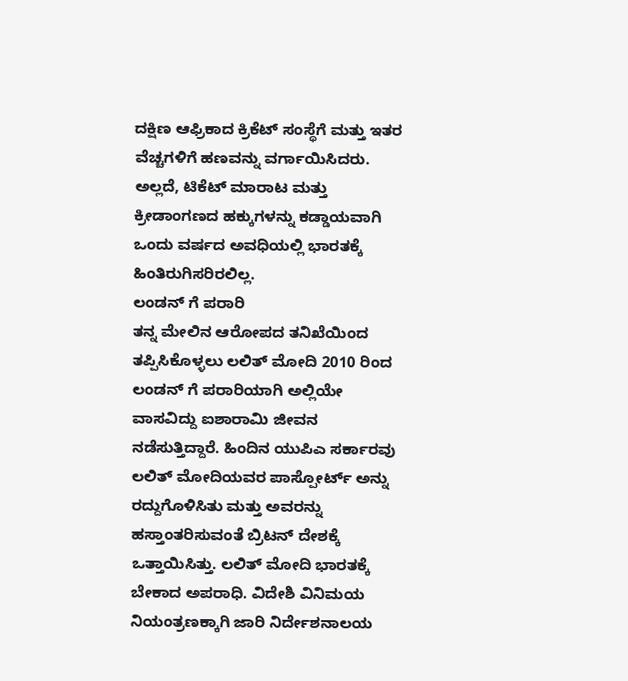ದಕ್ಷಿಣ ಆಫ್ರಿಕಾದ ಕ್ರಿಕೆಟ್ ಸಂಸ್ಥೆಗೆ ಮತ್ತು ಇತರ ವೆಚ್ಚಗಳಿಗೆ ಹಣವನ್ನು ವರ್ಗಾಯಿಸಿದರು. ಅಲ್ಲದೆ, ಟಿಕೆಟ್ ಮಾರಾಟ ಮತ್ತು ಕ್ರೀಡಾಂಗಣದ ಹಕ್ಕುಗಳನ್ನು ಕಡ್ಡಾಯವಾಗಿ ಒಂದು ವರ್ಷದ ಅವಧಿಯಲ್ಲಿ ಭಾರತಕ್ಕೆ ಹಿಂತಿರುಗಿಸರಿರಲಿಲ್ಲ.
ಲಂಡನ್ ಗೆ ಪರಾರಿ
ತನ್ನ ಮೇಲಿನ ಆರೋಪದ ತನಿಖೆಯಿಂದ ತಪ್ಪಿಸಿಕೊಳ್ಳಲು ಲಲಿತ್ ಮೋದಿ 2010 ರಿಂದ ಲಂಡನ್ ಗೆ ಪರಾರಿಯಾಗಿ ಅಲ್ಲಿಯೇ ವಾಸವಿದ್ದು ಐಶಾರಾಮಿ ಜೀವನ ನಡೆಸುತ್ತಿದ್ದಾರೆ. ಹಿಂದಿನ ಯುಪಿಎ ಸರ್ಕಾರವು ಲಲಿತ್ ಮೋದಿಯವರ ಪಾಸ್ಪೋರ್ಟ್ ಅನ್ನು ರದ್ದುಗೊಳಿಸಿತು ಮತ್ತು ಅವರನ್ನು ಹಸ್ತಾಂತರಿಸುವಂತೆ ಬ್ರಿಟನ್ ದೇಶಕ್ಕೆ ಒತ್ತಾಯಿಸಿತ್ತು. ಲಲಿತ್ ಮೋದಿ ಭಾರತಕ್ಕೆ ಬೇಕಾದ ಅಪರಾಧಿ. ವಿದೇಶಿ ವಿನಿಮಯ ನಿಯಂತ್ರಣಕ್ಕಾಗಿ ಜಾರಿ ನಿರ್ದೇಶನಾಲಯ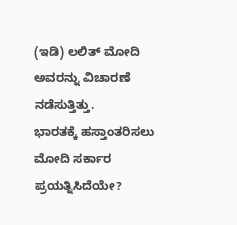(ಇಡಿ) ಲಲಿತ್ ಮೋದಿ ಅವರನ್ನು ವಿಚಾರಣೆ ನಡೆಸುತ್ತಿತ್ತು.
ಭಾರತಕ್ಕೆ ಹಸ್ತಾಂತರಿಸಲು ಮೋದಿ ಸರ್ಕಾರ ಪ್ರಯತ್ನಿಸಿದೆಯೇ?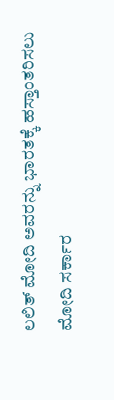ಲಲಿತ್ ಮೋದಿ ಅವರನ್ನು ಭಾರತಕ್ಕೆ ಹಸ್ತಾಂತರಿಸಲು ಮೋದಿ ಸರ್ಕಾರ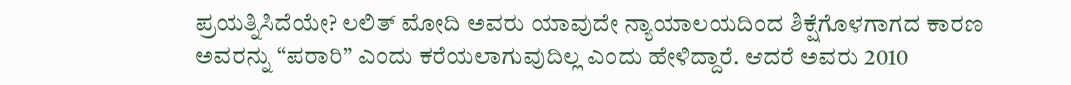ಪ್ರಯತ್ನಿಸಿದೆಯೇ? ಲಲಿತ್ ಮೋದಿ ಅವರು ಯಾವುದೇ ನ್ಯಾಯಾಲಯದಿಂದ ಶಿಕ್ಷೆಗೊಳಗಾಗದ ಕಾರಣ ಅವರನ್ನು “ಪರಾರಿ” ಎಂದು ಕರೆಯಲಾಗುವುದಿಲ್ಲ ಎಂದು ಹೇಳಿದ್ದಾರೆ. ಆದರೆ ಅವರು 2010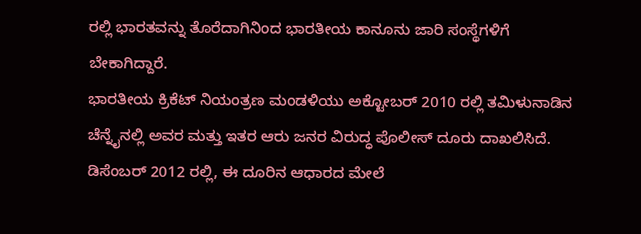ರಲ್ಲಿ ಭಾರತವನ್ನು ತೊರೆದಾಗಿನಿಂದ ಭಾರತೀಯ ಕಾನೂನು ಜಾರಿ ಸಂಸ್ಥೆಗಳಿಗೆ ಬೇಕಾಗಿದ್ದಾರೆ.
ಭಾರತೀಯ ಕ್ರಿಕೆಟ್ ನಿಯಂತ್ರಣ ಮಂಡಳಿಯು ಅಕ್ಟೋಬರ್ 2010 ರಲ್ಲಿ ತಮಿಳುನಾಡಿನ ಚೆನ್ನೈನಲ್ಲಿ ಅವರ ಮತ್ತು ಇತರ ಆರು ಜನರ ವಿರುದ್ಧ ಪೊಲೀಸ್ ದೂರು ದಾಖಲಿಸಿದೆ. ಡಿಸೆಂಬರ್ 2012 ರಲ್ಲಿ, ಈ ದೂರಿನ ಆಧಾರದ ಮೇಲೆ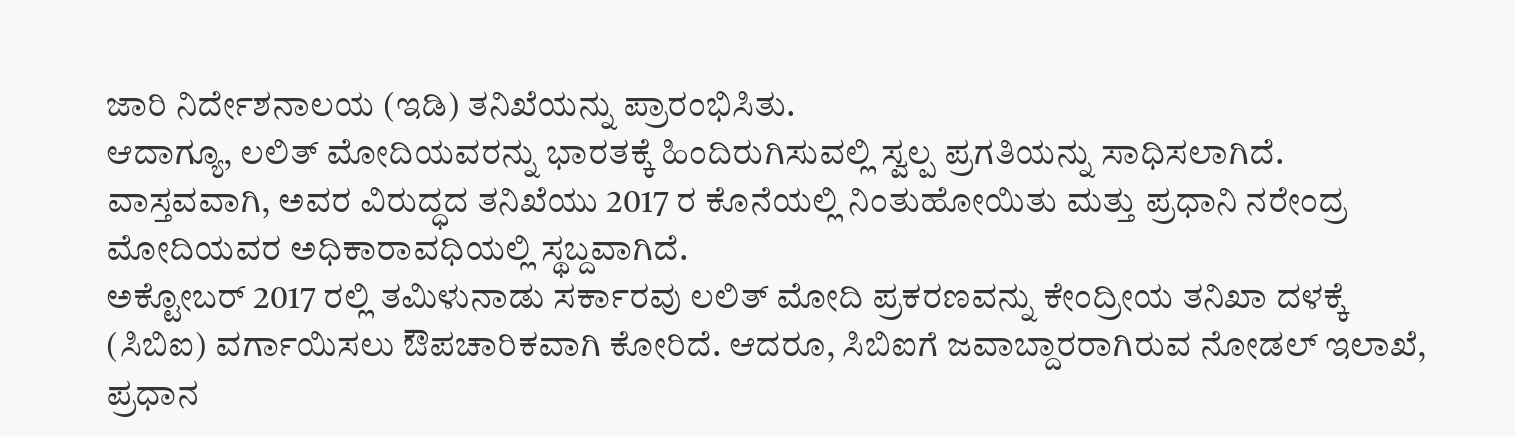ಜಾರಿ ನಿರ್ದೇಶನಾಲಯ (ಇಡಿ) ತನಿಖೆಯನ್ನು ಪ್ರಾರಂಭಿಸಿತು.
ಆದಾಗ್ಯೂ, ಲಲಿತ್ ಮೋದಿಯವರನ್ನು ಭಾರತಕ್ಕೆ ಹಿಂದಿರುಗಿಸುವಲ್ಲಿ ಸ್ವಲ್ಪ ಪ್ರಗತಿಯನ್ನು ಸಾಧಿಸಲಾಗಿದೆ. ವಾಸ್ತವವಾಗಿ, ಅವರ ವಿರುದ್ಧದ ತನಿಖೆಯು 2017 ರ ಕೊನೆಯಲ್ಲಿ ನಿಂತುಹೋಯಿತು ಮತ್ತು ಪ್ರಧಾನಿ ನರೇಂದ್ರ ಮೋದಿಯವರ ಅಧಿಕಾರಾವಧಿಯಲ್ಲಿ ಸ್ಥಬ್ದವಾಗಿದೆ.
ಅಕ್ಟೋಬರ್ 2017 ರಲ್ಲಿ ತಮಿಳುನಾಡು ಸರ್ಕಾರವು ಲಲಿತ್ ಮೋದಿ ಪ್ರಕರಣವನ್ನು ಕೇಂದ್ರೀಯ ತನಿಖಾ ದಳಕ್ಕೆ (ಸಿಬಿಐ) ವರ್ಗಾಯಿಸಲು ಔಪಚಾರಿಕವಾಗಿ ಕೋರಿದೆ. ಆದರೂ, ಸಿಬಿಐಗೆ ಜವಾಬ್ದಾರರಾಗಿರುವ ನೋಡಲ್ ಇಲಾಖೆ, ಪ್ರಧಾನ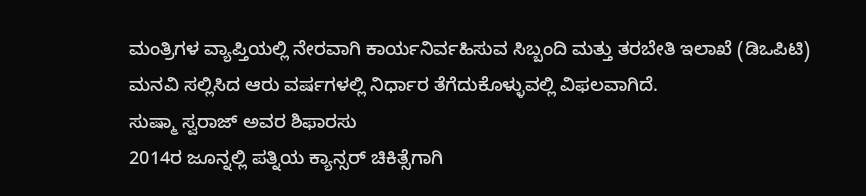ಮಂತ್ರಿಗಳ ವ್ಯಾಪ್ತಿಯಲ್ಲಿ ನೇರವಾಗಿ ಕಾರ್ಯನಿರ್ವಹಿಸುವ ಸಿಬ್ಬಂದಿ ಮತ್ತು ತರಬೇತಿ ಇಲಾಖೆ (ಡಿಒಪಿಟಿ) ಮನವಿ ಸಲ್ಲಿಸಿದ ಆರು ವರ್ಷಗಳಲ್ಲಿ ನಿರ್ಧಾರ ತೆಗೆದುಕೊಳ್ಳುವಲ್ಲಿ ವಿಫಲವಾಗಿದೆ.
ಸುಷ್ಮಾ ಸ್ವರಾಜ್ ಅವರ ಶಿಫಾರಸು
2014ರ ಜೂನ್ನಲ್ಲಿ ಪತ್ನಿಯ ಕ್ಯಾನ್ಸರ್ ಚಿಕಿತ್ಸೆಗಾಗಿ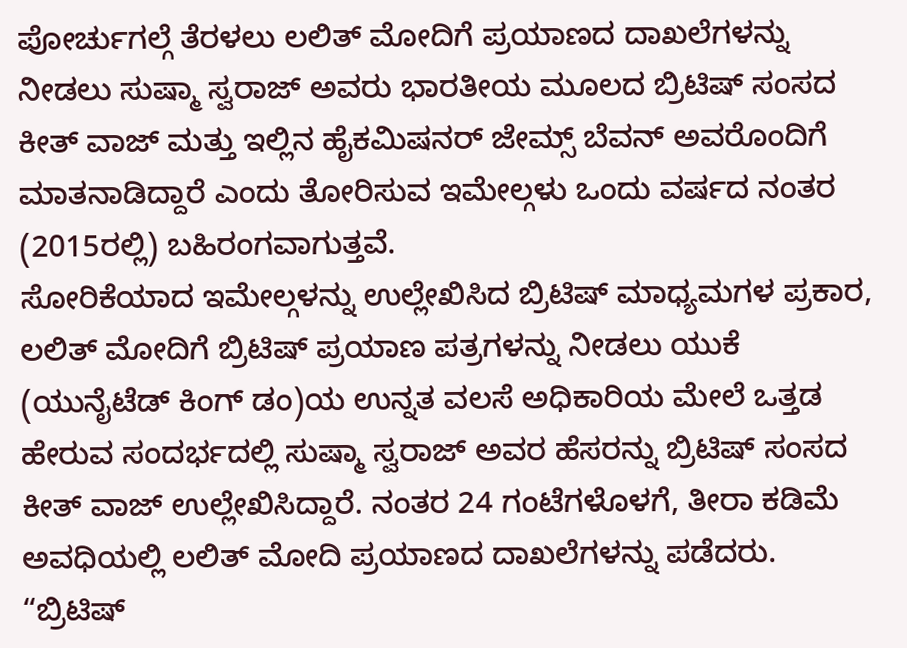ಪೋರ್ಚುಗಲ್ಗೆ ತೆರಳಲು ಲಲಿತ್ ಮೋದಿಗೆ ಪ್ರಯಾಣದ ದಾಖಲೆಗಳನ್ನು ನೀಡಲು ಸುಷ್ಮಾ ಸ್ವರಾಜ್ ಅವರು ಭಾರತೀಯ ಮೂಲದ ಬ್ರಿಟಿಷ್ ಸಂಸದ ಕೀತ್ ವಾಜ್ ಮತ್ತು ಇಲ್ಲಿನ ಹೈಕಮಿಷನರ್ ಜೇಮ್ಸ್ ಬೆವನ್ ಅವರೊಂದಿಗೆ ಮಾತನಾಡಿದ್ದಾರೆ ಎಂದು ತೋರಿಸುವ ಇಮೇಲ್ಗಳು ಒಂದು ವರ್ಷದ ನಂತರ (2015ರಲ್ಲಿ) ಬಹಿರಂಗವಾಗುತ್ತವೆ.
ಸೋರಿಕೆಯಾದ ಇಮೇಲ್ಗಳನ್ನು ಉಲ್ಲೇಖಿಸಿದ ಬ್ರಿಟಿಷ್ ಮಾಧ್ಯಮಗಳ ಪ್ರಕಾರ, ಲಲಿತ್ ಮೋದಿಗೆ ಬ್ರಿಟಿಷ್ ಪ್ರಯಾಣ ಪತ್ರಗಳನ್ನು ನೀಡಲು ಯುಕೆ (ಯುನೈಟೆಡ್ ಕಿಂಗ್ ಡಂ)ಯ ಉನ್ನತ ವಲಸೆ ಅಧಿಕಾರಿಯ ಮೇಲೆ ಒತ್ತಡ ಹೇರುವ ಸಂದರ್ಭದಲ್ಲಿ ಸುಷ್ಮಾ ಸ್ವರಾಜ್ ಅವರ ಹೆಸರನ್ನು ಬ್ರಿಟಿಷ್ ಸಂಸದ ಕೀತ್ ವಾಜ್ ಉಲ್ಲೇಖಿಸಿದ್ದಾರೆ. ನಂತರ 24 ಗಂಟೆಗಳೊಳಗೆ, ತೀರಾ ಕಡಿಮೆ ಅವಧಿಯಲ್ಲಿ ಲಲಿತ್ ಮೋದಿ ಪ್ರಯಾಣದ ದಾಖಲೆಗಳನ್ನು ಪಡೆದರು.
“ಬ್ರಿಟಿಷ್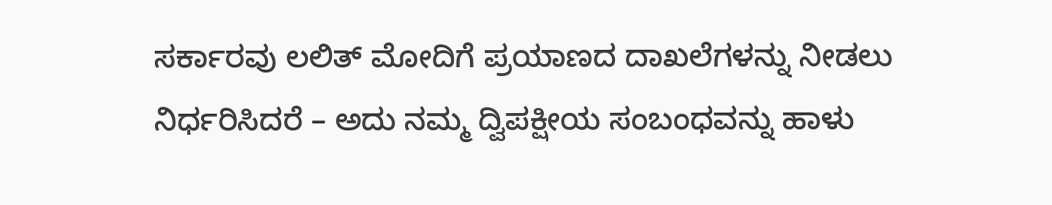ಸರ್ಕಾರವು ಲಲಿತ್ ಮೋದಿಗೆ ಪ್ರಯಾಣದ ದಾಖಲೆಗಳನ್ನು ನೀಡಲು ನಿರ್ಧರಿಸಿದರೆ – ಅದು ನಮ್ಮ ದ್ವಿಪಕ್ಷೀಯ ಸಂಬಂಧವನ್ನು ಹಾಳು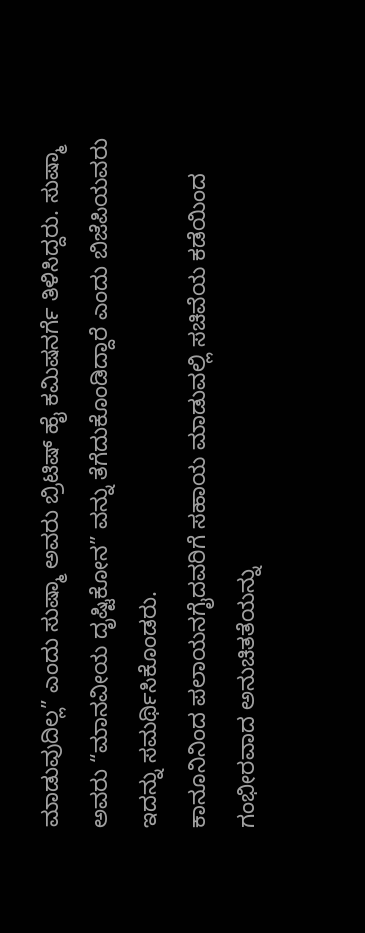ಮಾಡುವುದಿಲ್ಲ” ಎಂದು ಸುಷ್ಮಾ ಅವರು ಬ್ರಿಟಿಷ್ ಹೈ ಕಮಿಷನರ್ಗೆ ತಿಳಿಸಿದ್ದರು. ಸುಷ್ಮಾ ಅವರು “ಮಾನವೀಯ ದೃಷ್ಟಿಕೋನ” ವನ್ನು ತೆಗೆದುಕೊಂಡಿದ್ದಾರೆ ಎಂದು ಬಿಜೆಪಿಯವರು ಇದನ್ನು ಸಮರ್ಥಿಸಿಕೊಂಡರು.
ಕಾನೂನಿನಿಂದ ಪಲಾಯನಗೈದವರಿಗೆ ಸಹಾಯ ಮಾಡುವಲ್ಲಿ ಸಚಿವೆಯ ಕಡೆಯಿಂದ ಗಂಭೀರವಾದ ಅನುಚಿತತೆಯನ್ನು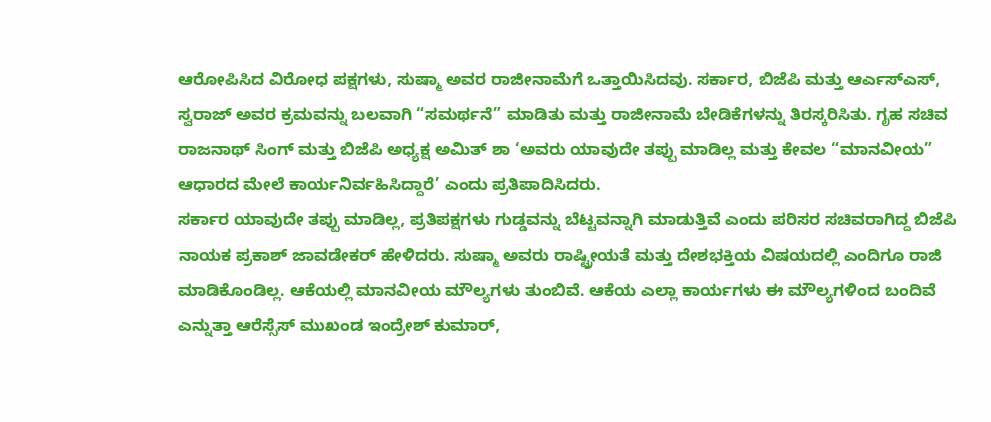ಆರೋಪಿಸಿದ ವಿರೋಧ ಪಕ್ಷಗಳು, ಸುಷ್ಮಾ ಅವರ ರಾಜೀನಾಮೆಗೆ ಒತ್ತಾಯಿಸಿದವು. ಸರ್ಕಾರ, ಬಿಜೆಪಿ ಮತ್ತು ಆರ್ಎಸ್ಎಸ್, ಸ್ವರಾಜ್ ಅವರ ಕ್ರಮವನ್ನು ಬಲವಾಗಿ “ಸಮರ್ಥನೆ” ಮಾಡಿತು ಮತ್ತು ರಾಜೀನಾಮೆ ಬೇಡಿಕೆಗಳನ್ನು ತಿರಸ್ಕರಿಸಿತು. ಗೃಹ ಸಚಿವ ರಾಜನಾಥ್ ಸಿಂಗ್ ಮತ್ತು ಬಿಜೆಪಿ ಅಧ್ಯಕ್ಷ ಅಮಿತ್ ಶಾ ‘ಅವರು ಯಾವುದೇ ತಪ್ಪು ಮಾಡಿಲ್ಲ ಮತ್ತು ಕೇವಲ “ಮಾನವೀಯ” ಆಧಾರದ ಮೇಲೆ ಕಾರ್ಯನಿರ್ವಹಿಸಿದ್ದಾರೆ’ ಎಂದು ಪ್ರತಿಪಾದಿಸಿದರು.
ಸರ್ಕಾರ ಯಾವುದೇ ತಪ್ಪು ಮಾಡಿಲ್ಲ, ಪ್ರತಿಪಕ್ಷಗಳು ಗುಡ್ಡವನ್ನು ಬೆಟ್ಟವನ್ನಾಗಿ ಮಾಡುತ್ತಿವೆ ಎಂದು ಪರಿಸರ ಸಚಿವರಾಗಿದ್ದ ಬಿಜೆಪಿ ನಾಯಕ ಪ್ರಕಾಶ್ ಜಾವಡೇಕರ್ ಹೇಳಿದರು. ಸುಷ್ಮಾ ಅವರು ರಾಷ್ಟ್ರೀಯತೆ ಮತ್ತು ದೇಶಭಕ್ತಿಯ ವಿಷಯದಲ್ಲಿ ಎಂದಿಗೂ ರಾಜಿ ಮಾಡಿಕೊಂಡಿಲ್ಲ. ಆಕೆಯಲ್ಲಿ ಮಾನವೀಯ ಮೌಲ್ಯಗಳು ತುಂಬಿವೆ. ಆಕೆಯ ಎಲ್ಲಾ ಕಾರ್ಯಗಳು ಈ ಮೌಲ್ಯಗಳಿಂದ ಬಂದಿವೆ ಎನ್ನುತ್ತಾ ಆರೆಸ್ಸೆಸ್ ಮುಖಂಡ ಇಂದ್ರೇಶ್ ಕುಮಾರ್,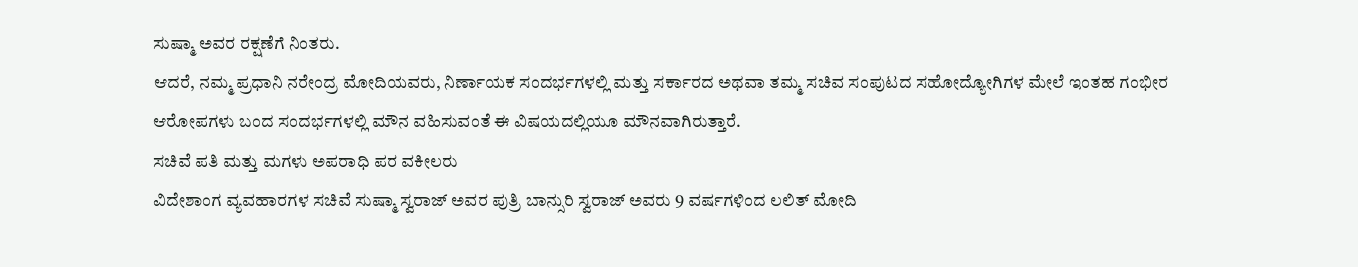ಸುಷ್ಮಾ ಅವರ ರಕ್ಷಣೆಗೆ ನಿಂತರು.
ಆದರೆ, ನಮ್ಮ ಪ್ರಧಾನಿ ನರೇಂದ್ರ ಮೋದಿಯವರು, ನಿರ್ಣಾಯಕ ಸಂದರ್ಭಗಳಲ್ಲಿ ಮತ್ತು ಸರ್ಕಾರದ ಅಥವಾ ತಮ್ಮ ಸಚಿವ ಸಂಪುಟದ ಸಹೋದ್ಯೋಗಿಗಳ ಮೇಲೆ ಇಂತಹ ಗಂಭೀರ ಆರೋಪಗಳು ಬಂದ ಸಂದರ್ಭಗಳಲ್ಲಿ ಮೌನ ವಹಿಸುವಂತೆ ಈ ವಿಷಯದಲ್ಲಿಯೂ ಮೌನವಾಗಿರುತ್ತಾರೆ.
ಸಚಿವೆ ಪತಿ ಮತ್ತು ಮಗಳು ಅಪರಾಧಿ ಪರ ವಕೀಲರು
ವಿದೇಶಾಂಗ ವ್ಯವಹಾರಗಳ ಸಚಿವೆ ಸುಷ್ಮಾ ಸ್ವರಾಜ್ ಅವರ ಪುತ್ರಿ ಬಾನ್ಸುರಿ ಸ್ವರಾಜ್ ಅವರು 9 ವರ್ಷಗಳಿಂದ ಲಲಿತ್ ಮೋದಿ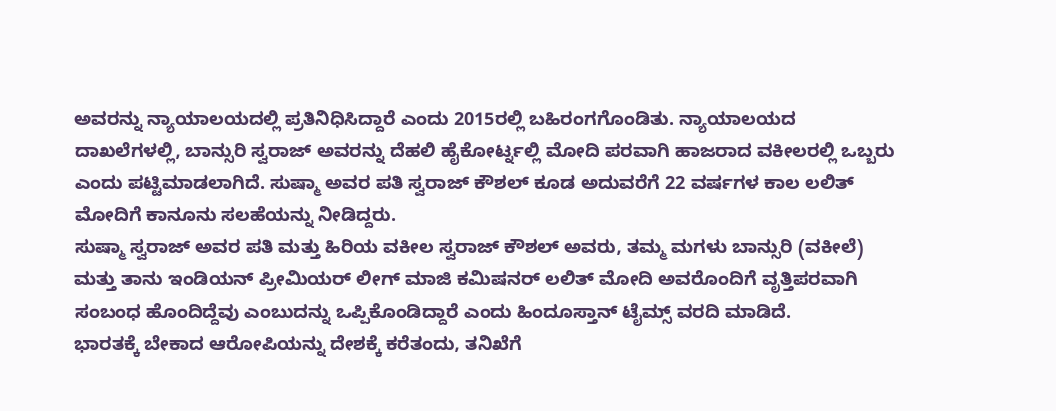ಅವರನ್ನು ನ್ಯಾಯಾಲಯದಲ್ಲಿ ಪ್ರತಿನಿಧಿಸಿದ್ದಾರೆ ಎಂದು 2015ರಲ್ಲಿ ಬಹಿರಂಗಗೊಂಡಿತು. ನ್ಯಾಯಾಲಯದ ದಾಖಲೆಗಳಲ್ಲಿ, ಬಾನ್ಸುರಿ ಸ್ವರಾಜ್ ಅವರನ್ನು ದೆಹಲಿ ಹೈಕೋರ್ಟ್ನಲ್ಲಿ ಮೋದಿ ಪರವಾಗಿ ಹಾಜರಾದ ವಕೀಲರಲ್ಲಿ ಒಬ್ಬರು ಎಂದು ಪಟ್ಟಿಮಾಡಲಾಗಿದೆ. ಸುಷ್ಮಾ ಅವರ ಪತಿ ಸ್ವರಾಜ್ ಕೌಶಲ್ ಕೂಡ ಅದುವರೆಗೆ 22 ವರ್ಷಗಳ ಕಾಲ ಲಲಿತ್ ಮೋದಿಗೆ ಕಾನೂನು ಸಲಹೆಯನ್ನು ನೀಡಿದ್ದರು.
ಸುಷ್ಮಾ ಸ್ವರಾಜ್ ಅವರ ಪತಿ ಮತ್ತು ಹಿರಿಯ ವಕೀಲ ಸ್ವರಾಜ್ ಕೌಶಲ್ ಅವರು, ತಮ್ಮ ಮಗಳು ಬಾನ್ಸುರಿ (ವಕೀಲೆ) ಮತ್ತು ತಾನು ಇಂಡಿಯನ್ ಪ್ರೀಮಿಯರ್ ಲೀಗ್ ಮಾಜಿ ಕಮಿಷನರ್ ಲಲಿತ್ ಮೋದಿ ಅವರೊಂದಿಗೆ ವೃತ್ತಿಪರವಾಗಿ ಸಂಬಂಧ ಹೊಂದಿದ್ದೆವು ಎಂಬುದನ್ನು ಒಪ್ಪಿಕೊಂಡಿದ್ದಾರೆ ಎಂದು ಹಿಂದೂಸ್ತಾನ್ ಟೈಮ್ಸ್ ವರದಿ ಮಾಡಿದೆ.
ಭಾರತಕ್ಕೆ ಬೇಕಾದ ಆರೋಪಿಯನ್ನು ದೇಶಕ್ಕೆ ಕರೆತಂದು, ತನಿಖೆಗೆ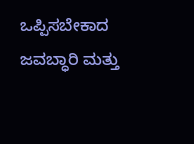ಒಪ್ಪಿಸಬೇಕಾದ ಜವಬ್ಧಾರಿ ಮತ್ತು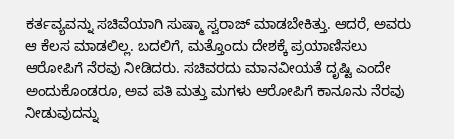ಕರ್ತವ್ಯವನ್ನು ಸಚಿವೆಯಾಗಿ ಸುಷ್ಮಾ ಸ್ವರಾಜ್ ಮಾಡಬೇಕಿತ್ತು. ಆದರೆ, ಅವರು ಆ ಕೆಲಸ ಮಾಡಲಿಲ್ಲ. ಬದಲಿಗೆ, ಮತ್ತೊಂದು ದೇಶಕ್ಕೆ ಪ್ರಯಾಣಿಸಲು ಆರೋಪಿಗೆ ನೆರವು ನೀಡಿದರು. ಸಚಿವರದು ಮಾನವೀಯತೆ ದೃಷ್ಟಿ ಎಂದೇ ಅಂದುಕೊಂಡರೂ, ಅವ ಪತಿ ಮತ್ತು ಮಗಳು ಆರೋಪಿಗೆ ಕಾನೂನು ನೆರವು ನೀಡುವುದನ್ನು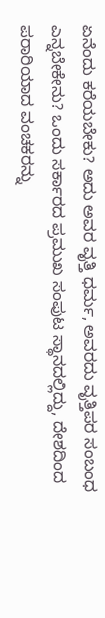ಏನೆಂದು ಕರೆಯಬೇಕು? ಅದು ಅವರ ವೃತ್ತಿ ಧರ್ಮ, ಅವರದು ವೃತ್ತಿಪರ ಸಂಬಂಧ ಎನ್ನಬೇಕೇನು? ಒಂದು ಸರ್ಕಾರದ ಪ್ರಮುಖ ಸಂಪುಟ ಸ್ಥಾನದಲ್ಲಿದ್ದು, ದೇಶದಿಂದ ಪರಾರಿಯಾದ ವಂಚಕರನ್ನು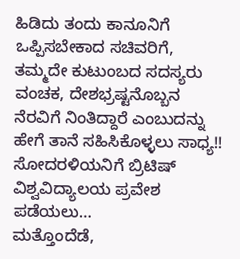ಹಿಡಿದು ತಂದು ಕಾನೂನಿಗೆ ಒಪ್ಪಿಸಬೇಕಾದ ಸಚಿವರಿಗೆ, ತಮ್ಮದೇ ಕುಟುಂಬದ ಸದಸ್ಯರು ವಂಚಕ, ದೇಶಭ್ರಷ್ಟನೊಬ್ಬನ ನೆರವಿಗೆ ನಿಂತಿದ್ದಾರೆ ಎಂಬುದನ್ನು ಹೇಗೆ ತಾನೆ ಸಹಿಸಿಕೊಳ್ಳಲು ಸಾಧ್ಯ!!
ಸೋದರಳಿಯನಿಗೆ ಬ್ರಿಟಿಷ್ ವಿಶ್ವವಿದ್ಯಾಲಯ ಪ್ರವೇಶ ಪಡೆಯಲು…
ಮತ್ತೊಂದೆಡೆ,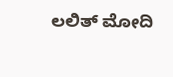ಲಲಿತ್ ಮೋದಿ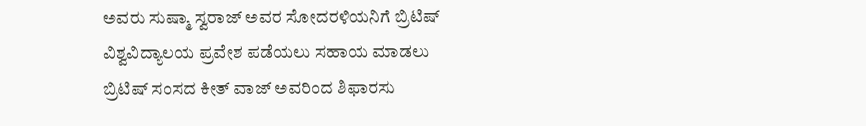ಅವರು ಸುಷ್ಮಾ ಸ್ವರಾಜ್ ಅವರ ಸೋದರಳಿಯನಿಗೆ ಬ್ರಿಟಿಷ್ ವಿಶ್ವವಿದ್ಯಾಲಯ ಪ್ರವೇಶ ಪಡೆಯಲು ಸಹಾಯ ಮಾಡಲು ಬ್ರಿಟಿಷ್ ಸಂಸದ ಕೀತ್ ವಾಜ್ ಅವರಿಂದ ಶಿಫಾರಸು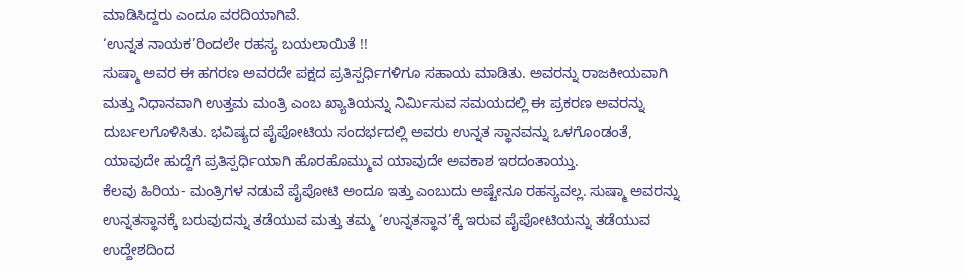ಮಾಡಿಸಿದ್ದರು ಎಂದೂ ವರದಿಯಾಗಿವೆ.
‘ಉನ್ನತ ನಾಯಕ’ರಿಂದಲೇ ರಹಸ್ಯ ಬಯಲಾಯಿತೆ !!
ಸುಷ್ಮಾ ಅವರ ಈ ಹಗರಣ ಅವರದೇ ಪಕ್ಷದ ಪ್ರತಿಸ್ಪರ್ಧಿಗಳಿಗೂ ಸಹಾಯ ಮಾಡಿತು. ಅವರನ್ನು ರಾಜಕೀಯವಾಗಿ ಮತ್ತು ನಿಧಾನವಾಗಿ ಉತ್ತಮ ಮಂತ್ರಿ ಎಂಬ ಖ್ಯಾತಿಯನ್ನು ನಿರ್ಮಿಸುವ ಸಮಯದಲ್ಲಿ ಈ ಪ್ರಕರಣ ಅವರನ್ನು ದುರ್ಬಲಗೊಳಿಸಿತು. ಭವಿಷ್ಯದ ಪೈಪೋಟಿಯ ಸಂದರ್ಭದಲ್ಲಿ ಅವರು ಉನ್ನತ ಸ್ಥಾನವನ್ನು ಒಳಗೊಂಡಂತೆ, ಯಾವುದೇ ಹುದ್ದೆಗೆ ಪ್ರತಿಸ್ಪರ್ಧಿಯಾಗಿ ಹೊರಹೊಮ್ಮುವ ಯಾವುದೇ ಅವಕಾಶ ಇರದಂತಾಯ್ತು.
ಕೆಲವು ಹಿರಿಯ- ಮಂತ್ರಿಗಳ ನಡುವೆ ಪೈಪೋಟಿ ಅಂದೂ ಇತ್ತು ಎಂಬುದು ಅಷ್ಟೇನೂ ರಹಸ್ಯವಲ್ಲ. ಸುಷ್ಮಾ ಅವರನ್ನು ಉನ್ನತಸ್ಥಾನಕ್ಕೆ ಬರುವುದನ್ನು ತಡೆಯುವ ಮತ್ತು ತಮ್ಮ ‘ಉನ್ನತಸ್ಥಾನ’ಕ್ಕೆ ಇರುವ ಪೈಪೋಟಿಯನ್ನು ತಡೆಯುವ ಉದ್ದೇಶದಿಂದ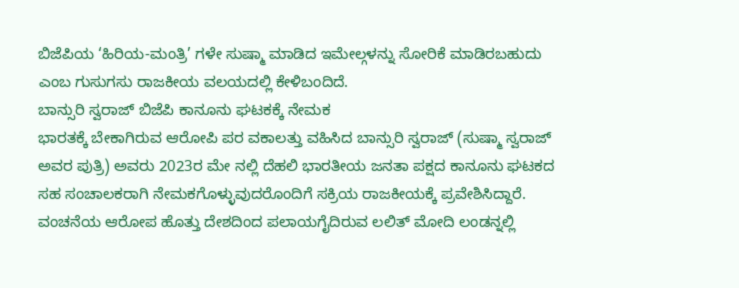ಬಿಜೆಪಿಯ ‘ಹಿರಿಯ-ಮಂತ್ರಿ’ ಗಳೇ ಸುಷ್ಮಾ ಮಾಡಿದ ಇಮೇಲ್ಗಳನ್ನು ಸೋರಿಕೆ ಮಾಡಿರಬಹುದು ಎಂಬ ಗುಸುಗಸು ರಾಜಕೀಯ ವಲಯದಲ್ಲಿ ಕೇಳಿಬಂದಿದೆ.
ಬಾನ್ಸುರಿ ಸ್ವರಾಜ್ ಬಿಜೆಪಿ ಕಾನೂನು ಘಟಕಕ್ಕೆ ನೇಮಕ
ಭಾರತಕ್ಕೆ ಬೇಕಾಗಿರುವ ಆರೋಪಿ ಪರ ವಕಾಲತ್ತು ವಹಿಸಿದ ಬಾನ್ಸುರಿ ಸ್ವರಾಜ್ (ಸುಷ್ಮಾ ಸ್ವರಾಜ್ ಅವರ ಪುತ್ರಿ) ಅವರು 2023ರ ಮೇ ನಲ್ಲಿ ದೆಹಲಿ ಭಾರತೀಯ ಜನತಾ ಪಕ್ಷದ ಕಾನೂನು ಘಟಕದ ಸಹ ಸಂಚಾಲಕರಾಗಿ ನೇಮಕಗೊಳ್ಳುವುದರೊಂದಿಗೆ ಸಕ್ರಿಯ ರಾಜಕೀಯಕ್ಕೆ ಪ್ರವೇಶಿಸಿದ್ದಾರೆ.
ವಂಚನೆಯ ಆರೋಪ ಹೊತ್ತು ದೇಶದಿಂದ ಪಲಾಯಗೈದಿರುವ ಲಲಿತ್ ಮೋದಿ ಲಂಡನ್ನಲ್ಲಿ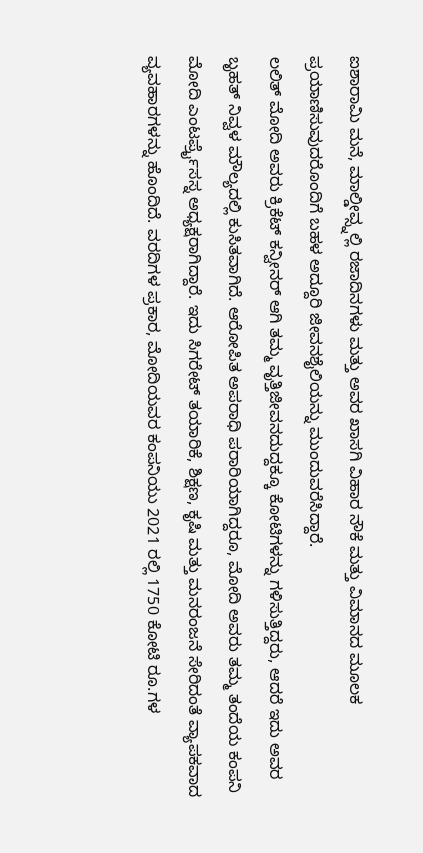ಐಶಾರಾಮಿ ಮನೆ, ಮಾಲ್ಡೀವ್ಸ್ನಲ್ಲಿ ರಜಾದಿನಗಳು ಮತ್ತು ಅವರ ಖಾಸಗಿ ವಿಹಾರ ನೌಕೆ ಮತ್ತು ವಿಮಾನದ ಮೂಲಕ ಪ್ರಯಾಣಿಸುವುದರೊಂದಿಗೆ ಬಹಳ ಅದ್ದೂರಿ ಜೀವನಶೈಲಿಯನ್ನು ಮುಂದುವರೆಸಿದ್ದಾರೆ.
ಲಲಿತ್ ಮೋದಿ ಅವರು ಕ್ರಿಕೆಟ್ ಕನ್ವೀನರ್ ಆಗಿ ತಮ್ಮ ವೃತ್ತಿಜೀವನದುದ್ದಕ್ಕೂ ಕೋಟಿಗಳನ್ನು ಗಳಿಸುತ್ತಿದ್ದರು, ಆದರೆ ಇದು ಅವರ ಬೃಹತ್ ನಿವ್ವಳ ಮೌಲ್ಯದಲ್ಲಿ ಕುಸಿತವಾಗಿದೆ. ಆರೋಪಿತ ಅಪರಾಧಿ ಪರಾರಿಯಾಗಿದ್ದರೂ, ಮೋದಿ ಅವರು ತಮ್ಮ ತಂದೆಯ ಕಂಪನಿ ಮೋದಿ ಎಂಟರ್ಪ್ರೈಸಸ್ನ ಅಧ್ಯಕ್ಷರಾಗಿದ್ದಾರೆ. ಇದು ಸಿಗರೇಟ್ ತಯಾರಿಕೆ, ಶಿಕ್ಷಣ, ಕೃಷಿ ಮತ್ತು ಮನರಂಜನೆ ಸೇರಿದಂತೆ ವ್ಯಾಪಕವಾದ ವ್ಯವಹಾರಗಳನ್ನು ಹೊಂದಿದೆ. ವರದಿಗಳ ಪ್ರಕಾರ, ಮೋದಿಯವರ ಕಂಪನಿಯು 2021 ರಲ್ಲಿ 1750 ಕೋಟಿ ರೂ.ಗಳ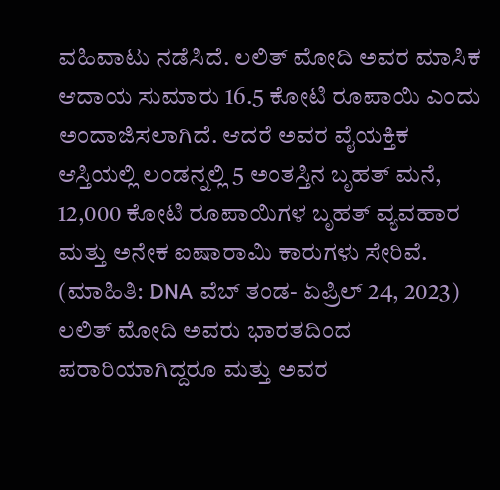ವಹಿವಾಟು ನಡೆಸಿದೆ. ಲಲಿತ್ ಮೋದಿ ಅವರ ಮಾಸಿಕ ಆದಾಯ ಸುಮಾರು 16.5 ಕೋಟಿ ರೂಪಾಯಿ ಎಂದು ಅಂದಾಜಿಸಲಾಗಿದೆ. ಆದರೆ ಅವರ ವೈಯಕ್ತಿಕ ಆಸ್ತಿಯಲ್ಲಿ ಲಂಡನ್ನಲ್ಲಿ 5 ಅಂತಸ್ತಿನ ಬೃಹತ್ ಮನೆ, 12,000 ಕೋಟಿ ರೂಪಾಯಿಗಳ ಬೃಹತ್ ವ್ಯವಹಾರ ಮತ್ತು ಅನೇಕ ಐಷಾರಾಮಿ ಕಾರುಗಳು ಸೇರಿವೆ. (ಮಾಹಿತಿ: DNA ವೆಬ್ ತಂಡ- ಏಪ್ರಿಲ್ 24, 2023) ಲಲಿತ್ ಮೋದಿ ಅವರು ಭಾರತದಿಂದ ಪರಾರಿಯಾಗಿದ್ದರೂ ಮತ್ತು ಅವರ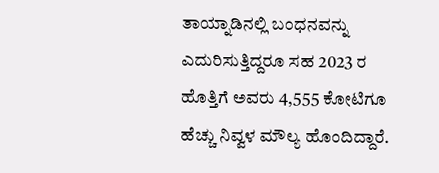ತಾಯ್ನಾಡಿನಲ್ಲಿ ಬಂಧನವನ್ನು ಎದುರಿಸುತ್ತಿದ್ದರೂ ಸಹ 2023 ರ ಹೊತ್ತಿಗೆ ಅವರು 4,555 ಕೋಟಿಗೂ ಹೆಚ್ಚು ನಿವ್ವಳ ಮೌಲ್ಯ ಹೊಂದಿದ್ದಾರೆ.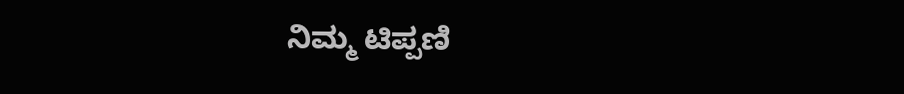ನಿಮ್ಮ ಟಿಪ್ಪಣಿ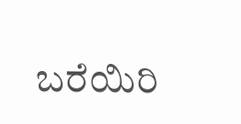ಬರೆಯಿರಿ